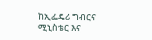ከኢፌዴሪ ግብርና ሚኒስቴር እና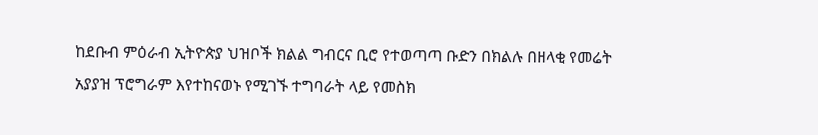ከደቡብ ምዕራብ ኢትዮጵያ ህዝቦች ክልል ግብርና ቢሮ የተወጣጣ ቡድን በክልሉ በዘላቂ የመሬት አያያዝ ፕሮግራም እየተከናወኑ የሚገኙ ተግባራት ላይ የመስክ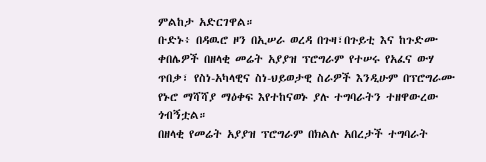ምልከታ አድርገዋል።
ቡድኑ፥ በዳዉሮ ዞን በኢሠራ ወረዳ በጉዛ፣በጉይቲ እና ከጉድሙ ቀበሌዎች በዘላቂ መሬት አያያዝ ፕሮግራም የተሠሩ የአፈና ውሃ ጥበቃ፣ የስነ-አካላዊና ስነ-ህይወታዊ ስራዎች እንዲሁም በፕሮግራሙ የኑሮ ማሻሻያ ማዕቀፍ እየተከናወኑ ያሉ ተግባራትን ተዘዋውረው ጎብኝቷል።
በዘላቂ የመሬት አያያዝ ፕሮግራም በክልሉ አበረታች ተግባራት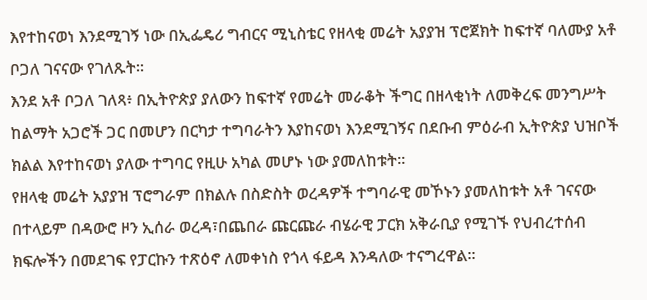እየተከናወነ እንደሚገኝ ነው በኢፌዴሪ ግብርና ሚኒስቴር የዘላቂ መሬት አያያዝ ፕሮጀክት ከፍተኛ ባለሙያ አቶ ቦጋለ ገናናው የገለጹት።
እንደ አቶ ቦጋለ ገለጻ፥ በኢትዮጵያ ያለውን ከፍተኛ የመሬት መራቆት ችግር በዘላቂነት ለመቅረፍ መንግሥት ከልማት አጋሮች ጋር በመሆን በርካታ ተግባራትን እያከናወነ እንደሚገኝና በደቡብ ምዕራብ ኢትዮጵያ ህዝቦች ክልል እየተከናወነ ያለው ተግባር የዚሁ አካል መሆኑ ነው ያመለከቱት።
የዘላቂ መሬት አያያዝ ፕሮግራም በክልሉ በስድስት ወረዳዎች ተግባራዊ መኾኑን ያመለከቱት አቶ ገናናው በተላይም በዳውሮ ዞን ኢሰራ ወረዳ፣በጨበራ ጩርጩራ ብሄራዊ ፓርክ አቅራቢያ የሚገኙ የህብረተሰብ ክፍሎችን በመደገፍ የፓርኩን ተጽዕኖ ለመቀነስ የጎላ ፋይዳ እንዳለው ተናግረዋል።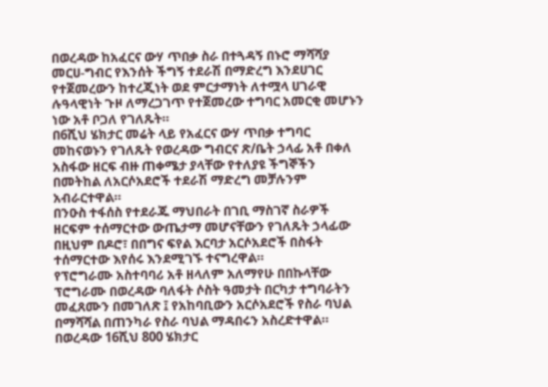በወረዳው ከአፈርና ውሃ ጥበቃ ስራ በተጓዳኝ በኑሮ ማሻሻያ መርሀ-ግብር የእንሰት ችግኝ ተደራሽ በማድረግ እንደሀገር የተጀመረውን ከተረጂነት ወደ ምርታማነት ለተሟላ ሀገራዊ ሉዓላዊነት ጉዞ ለማረጋገጥ የተጀመረው ተግባር አመርቂ መሆኑን ነው አቶ ቦጋለ የገለጹት።
በ6ሺህ ሄክታር መሬት ላይ የአፈርና ውሃ ጥበቃ ተግባር መከናወኑን የገለጹት የወረዳው ግብርና ጽ/ቤት ኃላፊ አቶ በቀለ አስፋው ዘርፍ ብዙ ጠቀሜታ ያላቸው የተለያዩ ችግኞችን በመትከል ለአርሶአደሮች ተደራሽ ማድረግ መቻሉንም አብራርተዋል።
በንዑስ ተፋሰስ የተደራጁ ማህበራት በገቢ ማስገኛ ስራዎች ዘርፍም ተሰማርተው ውጤታማ መሆናቸውን የገለጹት ኃላፊው በዚህም በዶሮ፣ በበግና ፍየል እርባታ አርሶአደሮች በስፋት ተሰማርተው እየሰሩ እንደሚገኙ ተናግረዋል።
የፕሮግራሙ አስተባባሪ አቶ ዘላለም አለማየሁ በበኩላቸው ፕሮግራሙ በወረዳው ባለፋት ሶስት ዓመታት በርካታ ተግባራትን መፈጸሙን በመገለጽ ፤ የአከባቢውን አርሶአደሮች የስራ ባህል በማሻሻል በጠንካራ የስራ ባህል ማዳበሩን አስረድተዋል።
በወረዳው 16ሺህ 800 ሄክታር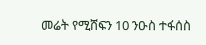መሬት የሚሸፍን 10 ንዑስ ተፋሰስ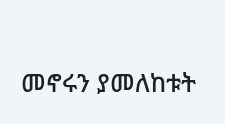መኖሩን ያመለከቱት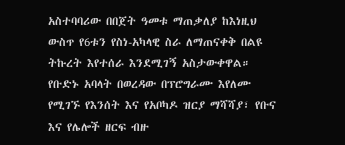አስተባባሪው በበጀት ዓመቱ ማጠቃለያ ከእነዚህ ውስጥ የ6ቱን የስነ-አካላዊ ስራ ለማጠናቀቅ በልዩ ትኩረት እየተሰራ እንደሚገኝ አስታውቀዋል።
የቡድኑ አባላት በወረዳው በፕሮግራሙ እየለሙ የሚገኙ የእንሰት እና የአቦካዶ ዝርያ ማሻሻያ፣ የቡና እና የሌሎች ዘርፍ ብዙ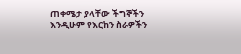ጠቀሜታ ያላቸው ችግኞችን እንዲሁም የእርከን ስራዎችን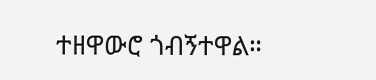ተዘዋውሮ ጎብኝተዋል።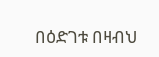በዕድገቱ በዛብህ